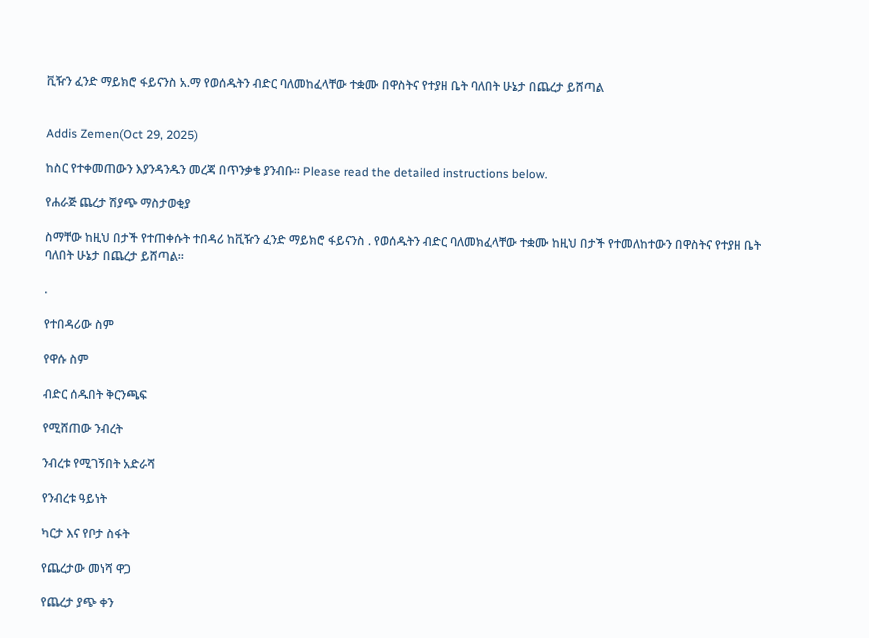ቪዥን ፈንድ ማይክሮ ፋይናንስ አ.ማ የወሰዱትን ብድር ባለመከፈላቸው ተቋሙ በዋስትና የተያዘ ቤት ባለበት ሁኔታ በጨረታ ይሸጣል


Addis Zemen(Oct 29, 2025)

ከስር የተቀመጠውን እያንዳንዱን መረጃ በጥንቃቄ ያንብቡ። Please read the detailed instructions below.

የሐራጅ ጨረታ ሽያጭ ማስታወቂያ

ስማቸው ከዚህ በታች የተጠቀሱት ተበዳሪ ከቪዥን ፈንድ ማይክሮ ፋይናንስ . የወሰዱትን ብድር ባለመክፈላቸው ተቋሙ ከዚህ በታች የተመለከተውን በዋስትና የተያዘ ቤት ባለበት ሁኔታ በጨረታ ይሸጣል።

.

የተበዳሪው ስም

የዋሱ ስም

ብድር ሰዱበት ቅርንጫፍ

የሚሸጠው ንብረት

ንብረቱ የሚገኝበት አድራሻ

የንብረቱ ዓይነት

ካርታ እና የቦታ ስፋት

የጨረታው መነሻ ዋጋ

የጨረታ ያጭ ቀን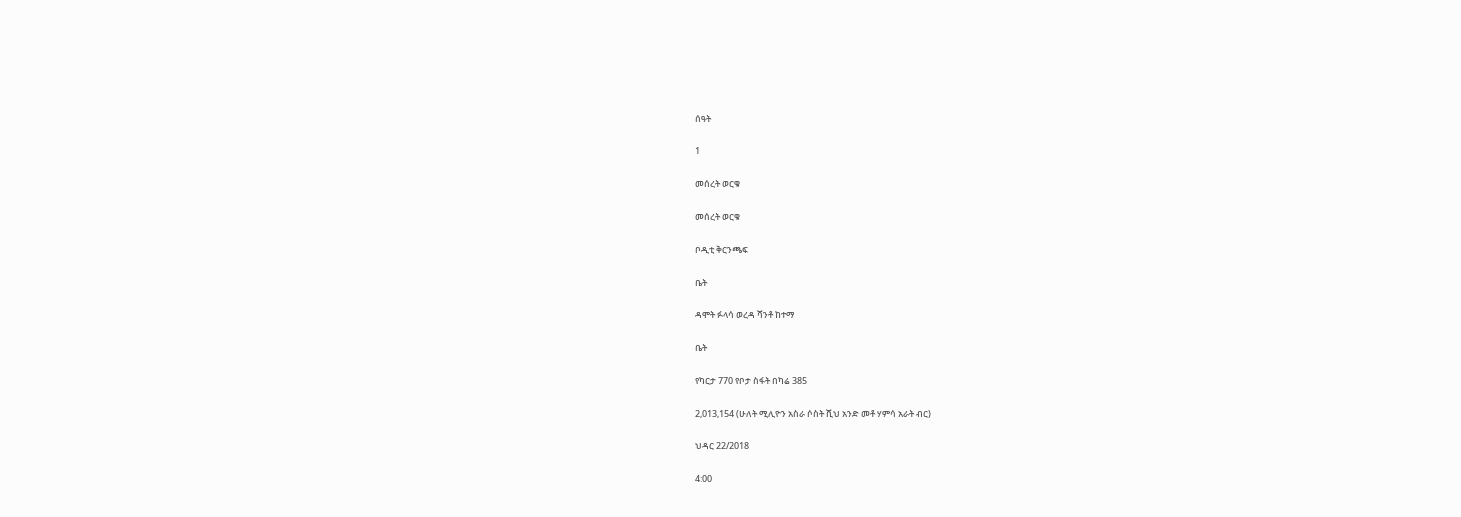ሰዓት

1

መሰረት ወርቁ

መሰረት ወርቁ

ቦዲቲ ቅርንጫፍ

ቤት

ዳሞት ፉላሳ ወረዳ ሻንቶ ከተማ

ቤት

የካርታ 770 የቦታ ስፋት በካሬ 385

2,013,154 (ሁለት ሚሊዮን አስራ ሶስት ሺህ አንድ መቶ ሃምሳ አራት ብር)

ህዳር 22/2018

4:00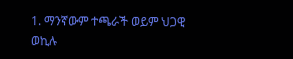1. ማንኛውም ተጫራች ወይም ህጋዊ ወኪሉ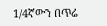1/4ኛውን በጥሬ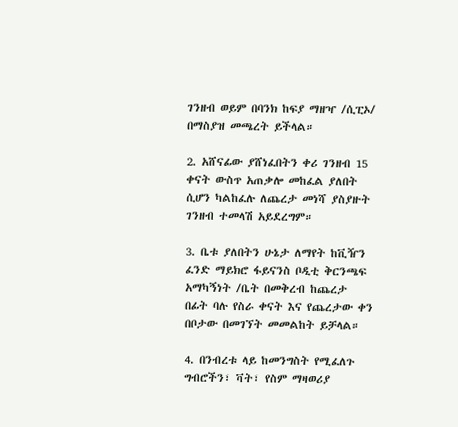ገንዘብ ወይም በባንክ ከፍያ ማዘዣ /ሲፒኦ/ በማስያዝ መጫረት ይችላል።

2. አሸናፊው ያሸነፈበትን ቀሪ ገንዘብ 15 ቀናት ውስጥ አጠቃሎ መከፈል ያለበት ሲሆን ካልከፈሉ ለጨረታ መነሻ ያስያዙት ገንዘብ ተመላሽ አይደረግም።

3. ቤቱ ያለበትን ሁኔታ ለማየት ከቪዥን ፈንድ ማይክሮ ፋይናንስ ቦዲቲ ቅርንጫፍ አማካኝነት /ቤት በመቅረብ ከጨረታ በፊት ባሉ የስራ ቀናት እና የጨረታው ቀን በቦታው በመገኘት መመልከት ይቻላል።

4. በንብረቱ ላይ ከመንግስት የሚፈለጉ ግብሮችን፣ ቫት፣ የስም ማዛወሪያ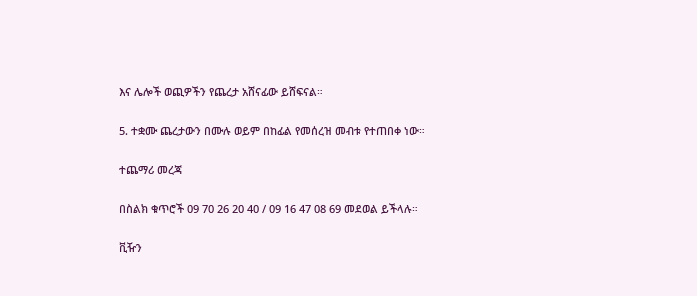እና ሌሎች ወጪዎችን የጨረታ አሸናፊው ይሸፍናል።

5. ተቋሙ ጨረታውን በሙሉ ወይም በከፊል የመሰረዝ መብቱ የተጠበቀ ነው።

ተጨማሪ መረጃ

በስልክ ቁጥሮች 09 70 26 20 40 / 09 16 47 08 69 መደወል ይችላሉ።

ቪዥን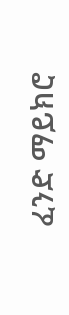ፈንድ ማይክሮ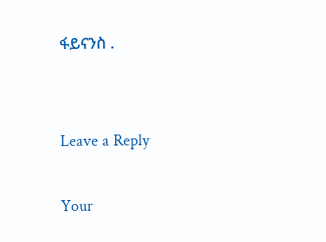ፋይናንስ .


Leave a Reply

Your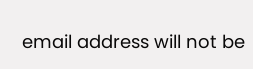email address will not be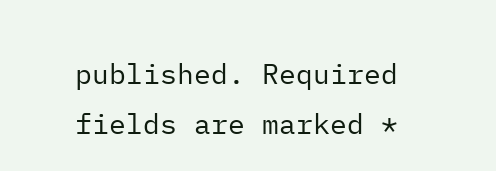published. Required fields are marked *